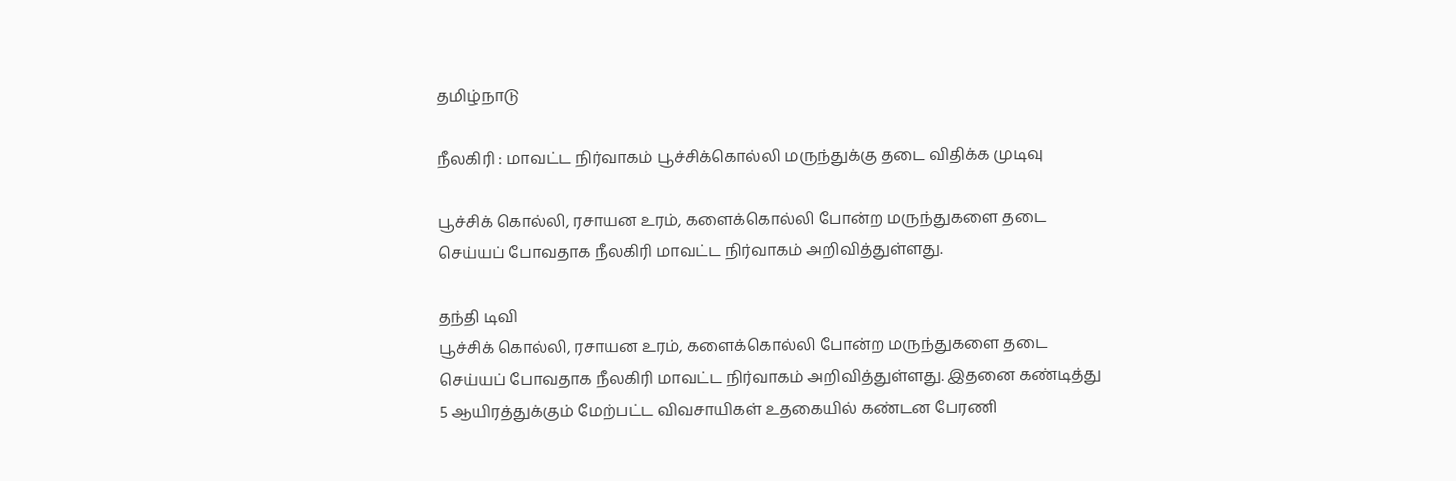தமிழ்நாடு

நீலகிரி : மாவட்ட நிர்வாகம் பூச்சிக்கொல்லி மருந்துக்கு தடை விதிக்க முடிவு

பூச்சிக் கொல்லி, ரசாயன உரம், களைக்கொல்லி போன்ற மருந்துகளை தடை செய்யப் போவதாக நீலகிரி மாவட்ட நிர்வாகம் அறிவித்துள்ளது.

தந்தி டிவி
பூச்சிக் கொல்லி, ரசாயன உரம், களைக்கொல்லி போன்ற மருந்துகளை தடை செய்யப் போவதாக நீலகிரி மாவட்ட நிர்வாகம் அறிவித்துள்ளது. இதனை கண்டித்து 5 ஆயிரத்துக்கும் மேற்பட்ட விவசாயிகள் உதகையில் கண்டன பேரணி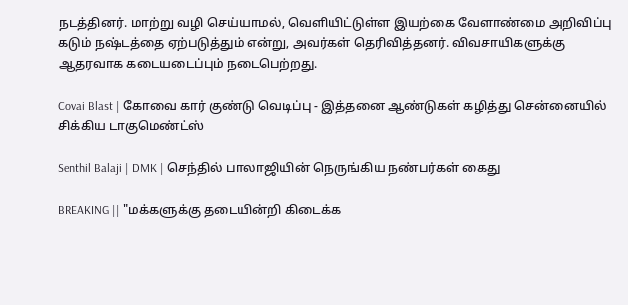நடத்தினர். மாற்று வழி செய்யாமல், வெளியிட்டுள்ள இயற்கை வேளாண்மை அறிவிப்பு கடும் நஷ்டத்தை ஏற்படுத்தும் என்று, அவர்கள் தெரிவித்தனர். விவசாயிகளுக்கு ஆதரவாக கடையடைப்பும் நடைபெற்றது.

Covai Blast | கோவை கார் குண்டு வெடிப்பு - இத்தனை ஆண்டுகள் கழித்து சென்னையில் சிக்கிய டாகுமெண்ட்ஸ்

Senthil Balaji | DMK | செந்தில் பாலாஜியின் நெருங்கிய நண்பர்கள் கைது

BREAKING || "மக்களுக்கு தடையின்றி கிடைக்க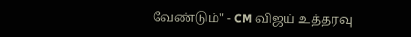வேண்டும்" - CM விஜய் உத்தரவு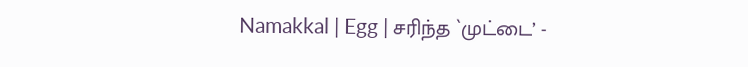Namakkal | Egg | சரிந்த `முட்டை’ -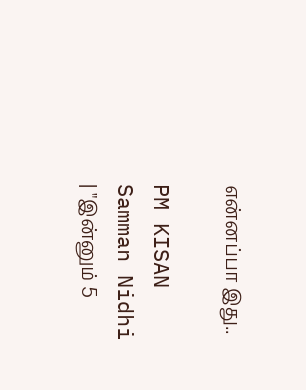என்னப்பா இது..

PM KISAN Samman Nidhi | "இன்னும் 5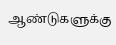ஆண்டுகளுக்கு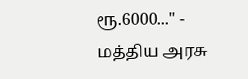ரூ.6000..." - மத்திய அரசு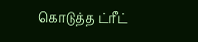கொடுத்த ட்ரீட்